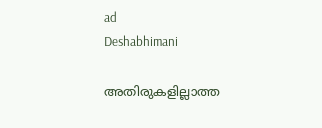ad
Deshabhimani

അതിരുകളില്ലാത്ത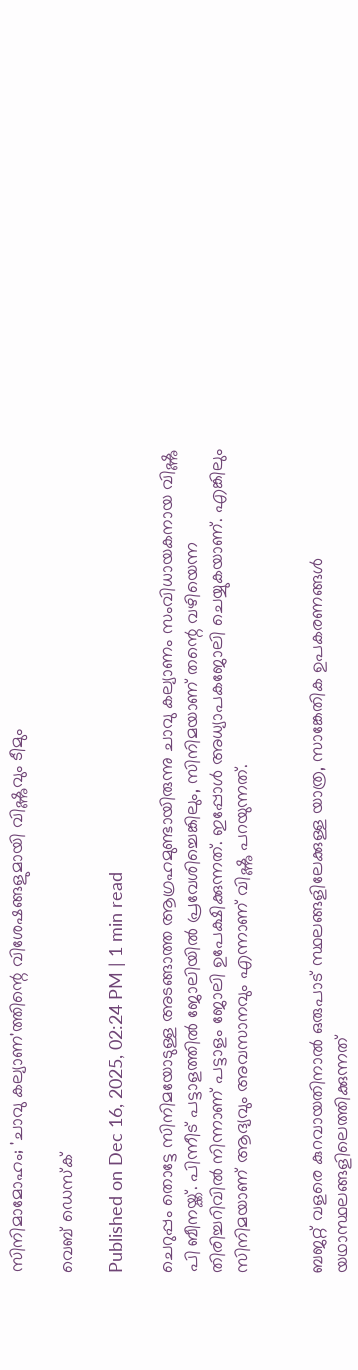സിനിമാമോഹം; 'ചാവു കല്യാണ'ത്തിന്റെ വിശേഷങ്ങളുമായി വിഷ്ണുവും ടീമും

വെബ് ഡെസ്ക്

Published on Dec 16, 2025, 02:24 PM | 1 min read

ചെറുപ്പം തൊട്ടേ സിനിമയോടുള്ള അടങ്ങാത്ത ആഗ്രഹമുണ്ടായിരുന്നു ചാവു കല്യാണം സംവിധായകനായ വിഷ്ണു പി ബീനയ്ക്ക്. പിന്നീട് പട്ടാളത്തിൽ ജോലിയിൽ പ്രവേശിച്ചെങ്കിലും, സിനിമയാണ് തന്റെ വഴിയെന്ന തിരിച്ചറിവിൽ നിന്നാണ് പട്ടാളം ജോലി ഉപേക്ഷിക്കുന്നത്. ഇപ്പോൾ അധ്യാപകജോലി ചെയ്യുകയാണ്. എങ്കിലും സിനിമയാണ് ആദ്യവും അവസാനവും എന്നാണ് വിഷ്ണു പറയുന്നത്.


ബജറ്റ് വളരെ കുറവായതിനാൽ ഒരുപാട് സ്ഥലങ്ങളിലേക്കുള്ള യാത്ര, സാങ്കേതിക ഉപകരണങ്ങൾ യഥാസ്ഥലങ്ങളിലെത്തിക്കുന്നത്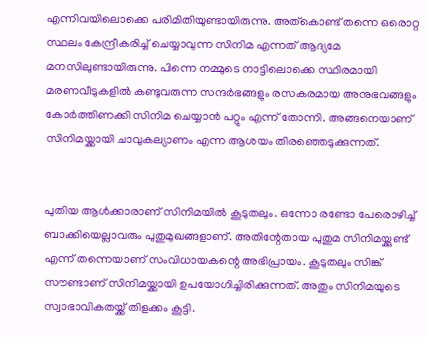എന്നിവയിലൊക്കെ പരിമിതിയുണ്ടായിരുന്നു. അത്കൊണ്ട് തന്നെ ഒരൊറ്റ സ്ഥലം കേന്ദ്രീകരിച്ച് ചെയ്യാവുന്ന സിനിമ എന്നത് ആദ്യമേ മനസിലുണ്ടായിരുന്നു. പിന്നെ നമ്മുടെ നാട്ടിലൊക്കെ സ്ഥിരമായി മരണവീടുകളിൽ കണ്ടുവരുന്ന സന്ദർഭങ്ങളും രസകരമായ അനുഭവങ്ങളും കോർത്തിണക്കി സിനിമ ചെയ്യാൻ പറ്റും എന്ന് തോന്നി. അങ്ങനെയാണ് സിനിമയ്ക്കായി ചാവുകല്യാണം എന്ന ആശയം തിരഞ്ഞെടുക്കുന്നത്.


പുതിയ ആൾക്കാരാണ് സിനിമയിൽ കൂടുതലും. ഒന്നോ രണ്ടോ പേരൊഴിച്ച് ബാക്കിയെല്ലാവരും പുതുമുഖങ്ങളാണ്. അതിന്റേതായ പുതുമ സിനിമയ്ക്കുണ്ട് എന്ന് തന്നെയാണ് സംവിധായകന്റെ അഭിപ്രായം. കൂടുതലും സിങ്ക് സൗണ്ടാണ് സിനിമയ്ക്കായി ഉപയോഗിച്ചിരിക്കുന്നത്. അതും സിനിമയുടെ സ്വാഭാവികതയ്ക്ക് തിളക്കം കൂട്ടി.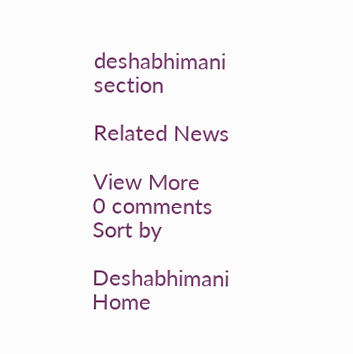deshabhimani section

Related News

View More
0 comments
Sort by

Deshabhimani
Home